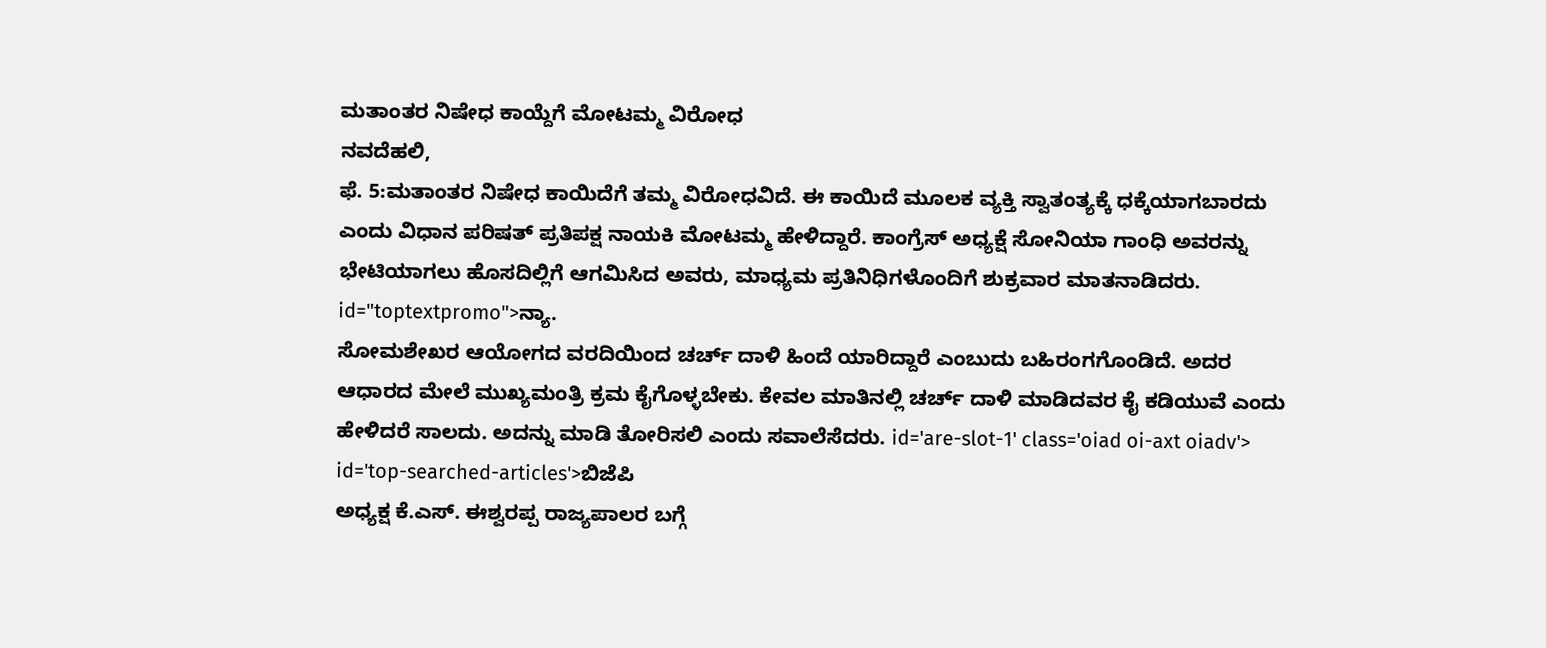ಮತಾಂತರ ನಿಷೇಧ ಕಾಯ್ದೆಗೆ ಮೋಟಮ್ಮ ವಿರೋಧ
ನವದೆಹಲಿ,
ಫೆ. 5:ಮತಾಂತರ ನಿಷೇಧ ಕಾಯಿದೆಗೆ ತಮ್ಮ ವಿರೋಧವಿದೆ. ಈ ಕಾಯಿದೆ ಮೂಲಕ ವ್ಯಕ್ತಿ ಸ್ವಾತಂತ್ಯಕ್ಕೆ ಧಕ್ಕೆಯಾಗಬಾರದು ಎಂದು ವಿಧಾನ ಪರಿಷತ್ ಪ್ರತಿಪಕ್ಷ ನಾಯಕಿ ಮೋಟಮ್ಮ ಹೇಳಿದ್ದಾರೆ. ಕಾಂಗ್ರೆಸ್ ಅಧ್ಯಕ್ಷೆ ಸೋನಿಯಾ ಗಾಂಧಿ ಅವರನ್ನು ಭೇಟಿಯಾಗಲು ಹೊಸದಿಲ್ಲಿಗೆ ಆಗಮಿಸಿದ ಅವರು, ಮಾಧ್ಯಮ ಪ್ರತಿನಿಧಿಗಳೊಂದಿಗೆ ಶುಕ್ರವಾರ ಮಾತನಾಡಿದರು. id="toptextpromo">ನ್ಯಾ.
ಸೋಮಶೇಖರ ಆಯೋಗದ ವರದಿಯಿಂದ ಚರ್ಚ್ ದಾಳಿ ಹಿಂದೆ ಯಾರಿದ್ದಾರೆ ಎಂಬುದು ಬಹಿರಂಗಗೊಂಡಿದೆ. ಅದರ ಆಧಾರದ ಮೇಲೆ ಮುಖ್ಯಮಂತ್ರಿ ಕ್ರಮ ಕೈಗೊಳ್ಳಬೇಕು. ಕೇವಲ ಮಾತಿನಲ್ಲಿ ಚರ್ಚ್ ದಾಳಿ ಮಾಡಿದವರ ಕೈ ಕಡಿಯುವೆ ಎಂದು ಹೇಳಿದರೆ ಸಾಲದು. ಅದನ್ನು ಮಾಡಿ ತೋರಿಸಲಿ ಎಂದು ಸವಾಲೆಸೆದರು. id='are-slot-1' class='oiad oi-axt oiadv'> id='top-searched-articles'>ಬಿಜೆಪಿ
ಅಧ್ಯಕ್ಷ ಕೆ.ಎಸ್. ಈಶ್ವರಪ್ಪ ರಾಜ್ಯಪಾಲರ ಬಗ್ಗೆ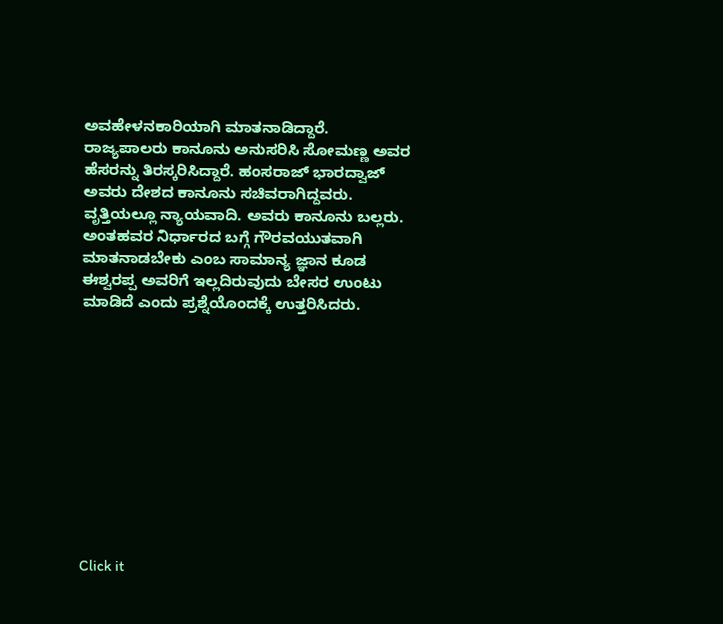ಅವಹೇಳನಕಾರಿಯಾಗಿ ಮಾತನಾಡಿದ್ದಾರೆ. ರಾಜ್ಯಪಾಲರು ಕಾನೂನು ಅನುಸರಿಸಿ ಸೋಮಣ್ಣ ಅವರ ಹೆಸರನ್ನು ತಿರಸ್ಕರಿಸಿದ್ದಾರೆ. ಹಂಸರಾಜ್ ಭಾರದ್ವಾಜ್ ಅವರು ದೇಶದ ಕಾನೂನು ಸಚಿವರಾಗಿದ್ದವರು. ವೃತ್ತಿಯಲ್ಲೂ ನ್ಯಾಯವಾದಿ. ಅವರು ಕಾನೂನು ಬಲ್ಲರು. ಅಂತಹವರ ನಿರ್ಧಾರದ ಬಗ್ಗೆ ಗೌರವಯುತವಾಗಿ ಮಾತನಾಡಬೇಕು ಎಂಬ ಸಾಮಾನ್ಯ ಜ್ಞಾನ ಕೂಡ ಈಶ್ವರಪ್ಪ ಅವರಿಗೆ ಇಲ್ಲದಿರುವುದು ಬೇಸರ ಉಂಟು ಮಾಡಿದೆ ಎಂದು ಪ್ರಶ್ನೆಯೊಂದಕ್ಕೆ ಉತ್ತರಿಸಿದರು.











Click it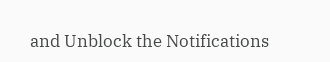and Unblock the Notifications